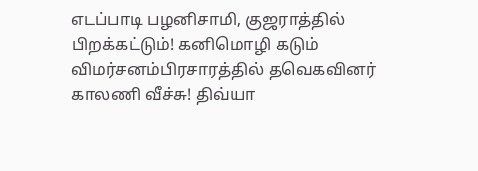எடப்பாடி பழனிசாமி, குஜராத்தில் பிறக்கட்டும்! கனிமொழி கடும் விமர்சனம்பிரசாரத்தில் தவெகவினர் காலணி வீச்சு! திவ்யா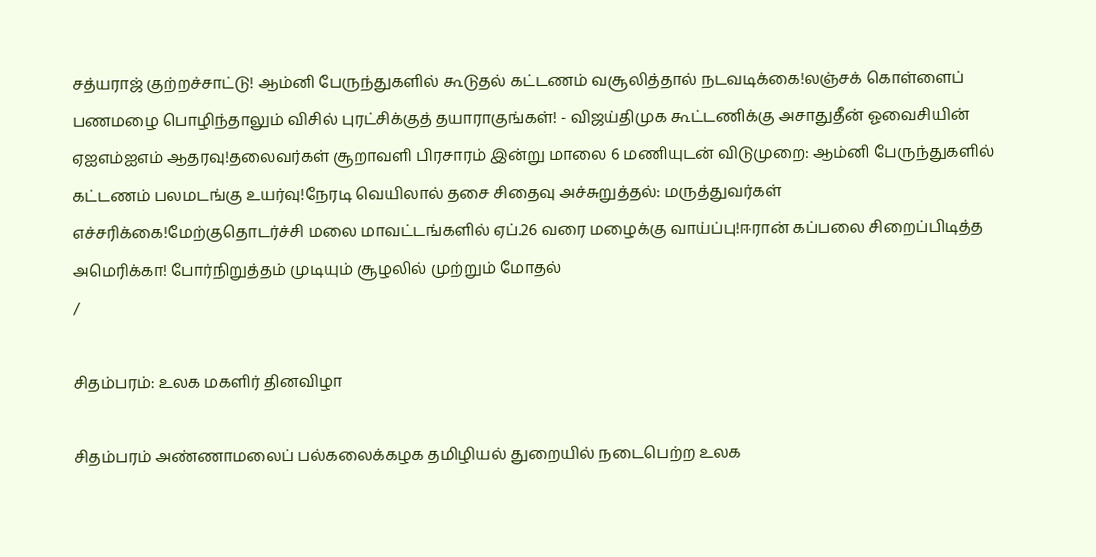சத்யராஜ் குற்றச்சாட்டு! ஆம்னி பேருந்துகளில் கூடுதல் கட்டணம் வசூலித்தால் நடவடிக்கை!லஞ்சக் கொள்ளைப் பணமழை பொழிந்தாலும் விசில் புரட்சிக்குத் தயாராகுங்கள்! - விஜய்திமுக கூட்டணிக்கு அசாதுதீன் ஓவைசியின் ஏஐஎம்ஐஎம் ஆதரவு!தலைவர்கள் சூறாவளி பிரசாரம் இன்று மாலை 6 மணியுடன் விடுமுறை: ஆம்னி பேருந்துகளில் கட்டணம் பலமடங்கு உயர்வு!நேரடி வெயிலால் தசை சிதைவு அச்சுறுத்தல்: மருத்துவர்கள் எச்சரிக்கை!மேற்குதொடர்ச்சி மலை மாவட்டங்களில் ஏப்.26 வரை மழைக்கு வாய்ப்பு!ஈரான் கப்பலை சிறைப்பிடித்த அமெரிக்கா! போர்நிறுத்தம் முடியும் சூழலில் முற்றும் மோதல்
/

சிதம்பரம்: உலக மகளிர் தினவிழா

சிதம்பரம் அண்ணாமலைப் பல்கலைக்கழக தமிழியல் துறையில் நடைபெற்ற உலக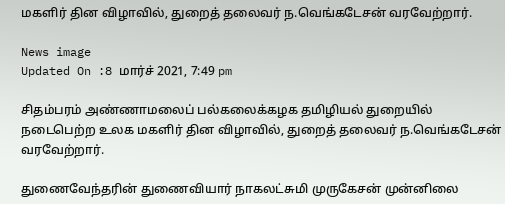மகளிர் தின விழாவில், துறைத் தலைவர் ந.வெங்கடேசன் வரவேற்றார்.

News image
Updated On :8 மார்ச் 2021, 7:49 pm

சிதம்பரம் அண்ணாமலைப் பல்கலைக்கழக தமிழியல் துறையில் நடைபெற்ற உலக மகளிர் தின விழாவில், துறைத் தலைவர் ந.வெங்கடேசன் வரவேற்றார்.

துணைவேந்தரின் துணைவியார் நாகலட்சுமி முருகேசன் முன்னிலை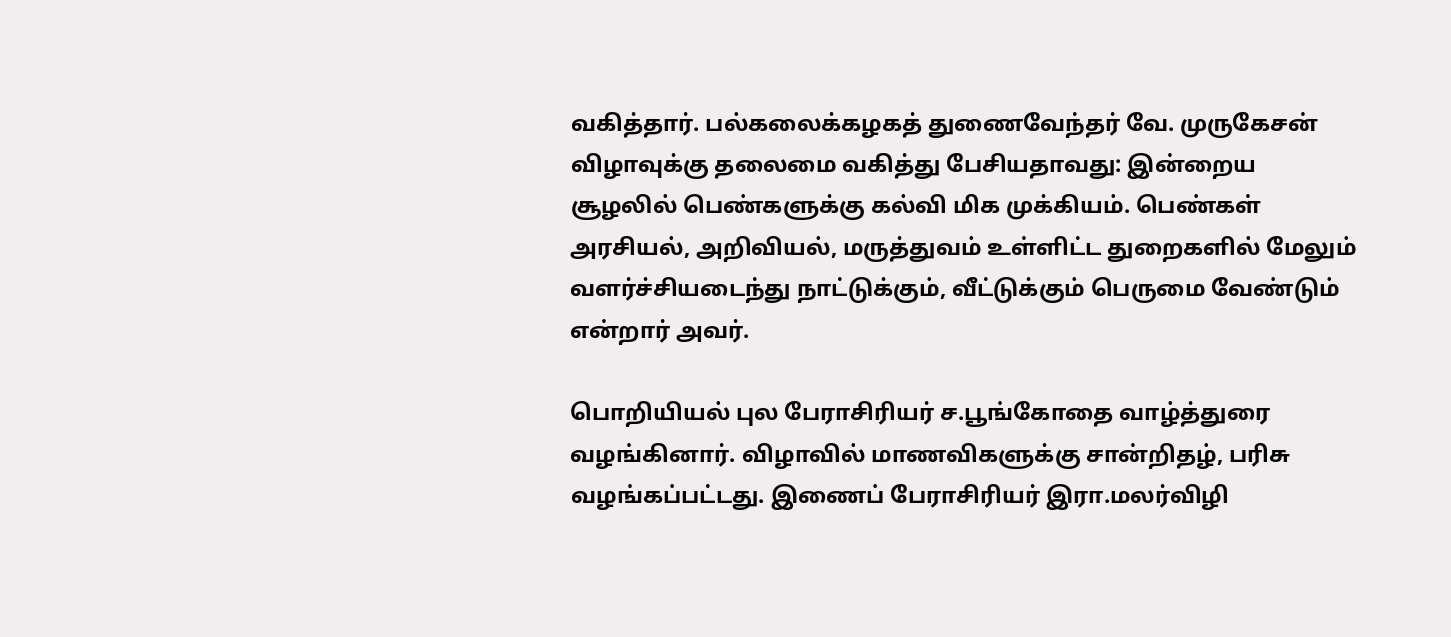வகித்தார். பல்கலைக்கழகத் துணைவேந்தர் வே. முருகேசன் விழாவுக்கு தலைமை வகித்து பேசியதாவது: இன்றைய சூழலில் பெண்களுக்கு கல்வி மிக முக்கியம். பெண்கள் அரசியல், அறிவியல், மருத்துவம் உள்ளிட்ட துறைகளில் மேலும் வளர்ச்சியடைந்து நாட்டுக்கும், வீட்டுக்கும் பெருமை வேண்டும் என்றார் அவர்.

பொறியியல் புல பேராசிரியர் ச.பூங்கோதை வாழ்த்துரை வழங்கினார். விழாவில் மாணவிகளுக்கு சான்றிதழ், பரிசு வழங்கப்பட்டது. இணைப் பேராசிரியர் இரா.மலர்விழி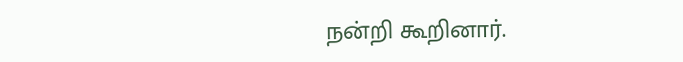நன்றி கூறினார்.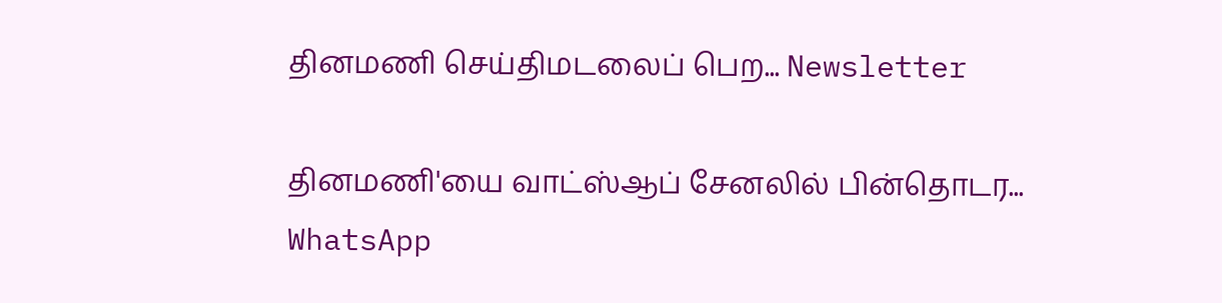தினமணி செய்திமடலைப் பெற... Newsletter

தினமணி'யை வாட்ஸ்ஆப் சேனலில் பின்தொடர... WhatsApp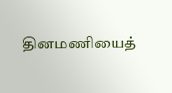தினமணியைத்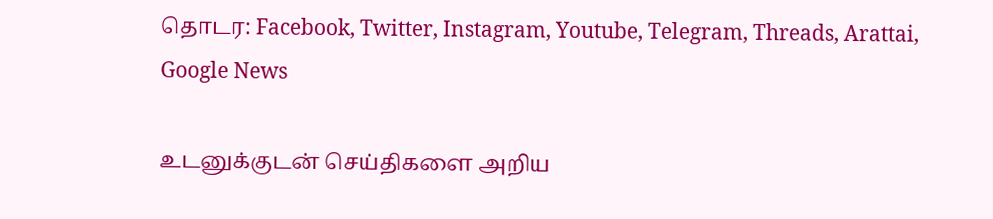தொடர: Facebook, Twitter, Instagram, Youtube, Telegram, Threads, Arattai, Google News

உடனுக்குடன் செய்திகளை அறிய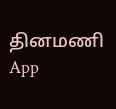தினமணி App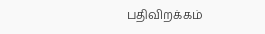பதிவிறக்கம்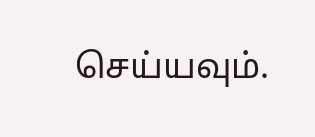செய்யவும்.